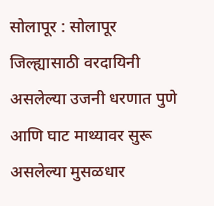सोलापूर : सोलापूर जिल्ह्यासाठी वरदायिनी असलेल्या उजनी धरणात पुणे आणि घाट माथ्यावर सुरू असलेल्या मुसळधार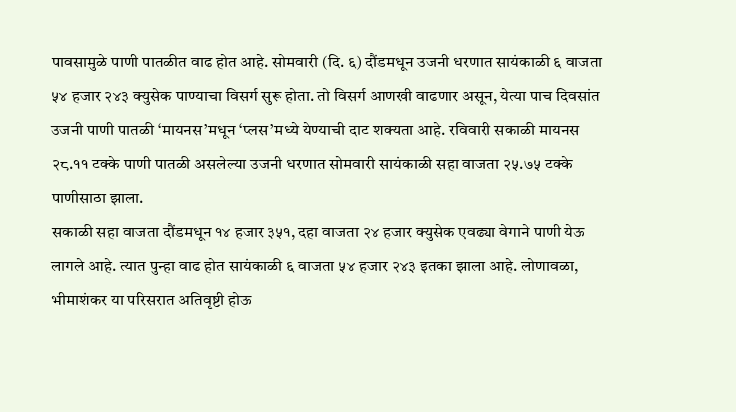पावसामुळे पाणी पातळीत वाढ होत आहे. सोमवारी (दि. ६) दौंडमधून उजनी धरणात सायंकाळी ६ वाजता ५४ हजार २४३ क्युसेक पाण्याचा विसर्ग सुरू होता. तो विसर्ग आणखी वाढणार असून, येत्या पाच दिवसांत उजनी पाणी पातळी ‘मायनस’मधून ‘प्लस’मध्ये येण्याची दाट शक्यता आहे. रविवारी सकाळी मायनस २८.११ टक्के पाणी पातळी असलेल्या उजनी धरणात सोमवारी सायंकाळी सहा वाजता २५.७५ टक्के पाणीसाठा झाला.
सकाळी सहा वाजता दौंडमधून १४ हजार ३५१, दहा वाजता २४ हजार क्युसेक एवढ्या वेगाने पाणी येऊ लागले आहे. त्यात पुन्हा वाढ होत सायंकाळी ६ वाजता ५४ हजार २४३ इतका झाला आहे. लोणावळा, भीमाशंकर या परिसरात अतिवृष्टी होऊ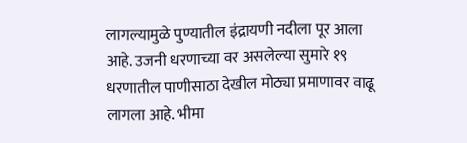लागल्यामुळे पुण्यातील इंद्रायणी नदीला पूर आला आहे. उजनी धरणाच्या वर असलेल्या सुमारे १९ धरणातील पाणीसाठा देखील मोठ्या प्रमाणावर वाढू लागला आहे. भीमा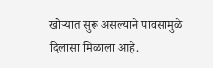खोऱ्यात सुरू असल्याने पावसामुळे दिलासा मिळाला आहे.